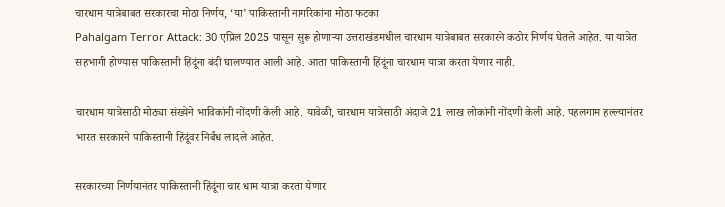चारधाम यात्रेबाबत सरकारचा मोठा निर्णय, ‘या’ पाकिस्तानी नागरिकांना मोठा फटका
Pahalgam Terror Attack: 30 एप्रिल 2025 पासून सुरू होणाऱ्या उत्तराखंडमधील चारधाम यात्रेबाबत सरकारने कठोर निर्णय घेतले आहेत. या यात्रेत सहभागी होण्यास पाकिस्तानी हिंदूंना बंदी घालण्यात आली आहे. आता पाकिस्तानी हिंदूंना चारधाम यात्रा करता येणार नाही.

चारधाम यात्रेसाठी मोठ्या संख्येने भाविकांनी नोंदणी केली आहे. यावेळी, चारधाम यात्रेसाठी अंदाजे 21 लाख लोकांनी नोंदणी केली आहे. पहलगाम हल्ल्यानंतर भारत सरकारने पाकिस्तानी हिंदूंवर निर्बंध लादले आहेत.

सरकारच्या निर्णयानंतर पाकिस्तानी हिंदूंना चार धाम यात्रा करता येणार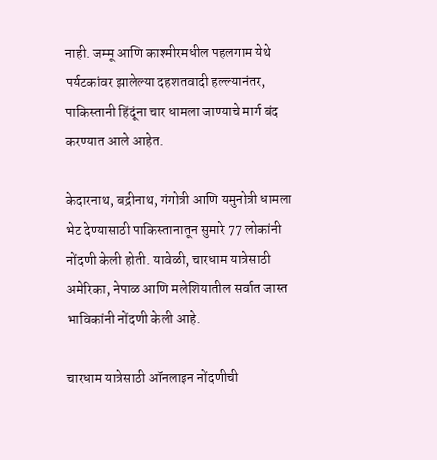नाही. जम्मू आणि काश्मीरमधील पहलगाम येथे पर्यटकांवर झालेल्या दहशतवादी हल्ल्यानंतर, पाकिस्तानी हिंदूंना चार धामला जाण्याचे मार्ग बंद करण्यात आले आहेत.

केदारनाथ, बद्रीनाथ, गंगोत्री आणि यमुनोत्री धामला भेट देण्यासाठी पाकिस्तानातून सुमारे 77 लोकांनी नोंदणी केली होती. यावेळी, चारधाम यात्रेसाठी अमेरिका, नेपाळ आणि मलेशियातील सर्वात जास्त भाविकांनी नोंदणी केली आहे.

चारधाम यात्रेसाठी ऑनलाइन नोंदणीची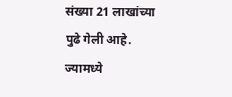संख्या 21 लाखांच्या पुढे गेली आहे. ज्यामध्ये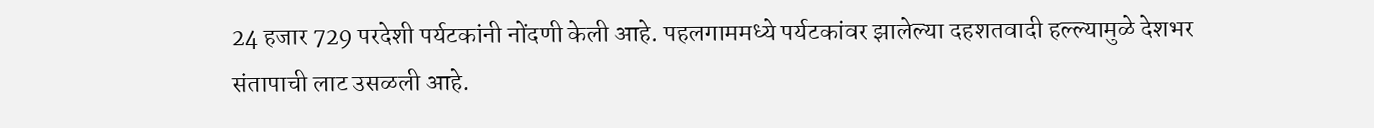24 हजार 729 परदेशी पर्यटकांनी नोंदणी केली आहे. पहलगाममध्ये पर्यटकांवर झालेल्या दहशतवादी हल्ल्यामुळे देशभर संतापाची लाट उसळली आहे.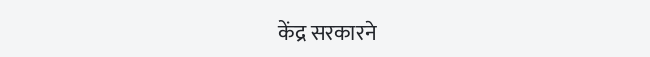केंद्र सरकारने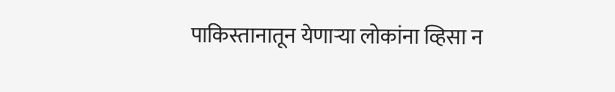पाकिस्तानातून येणाऱ्या लोकांना व्हिसा न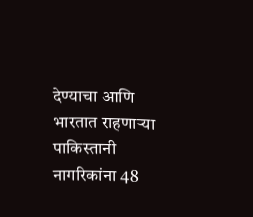देण्याचा आणि भारतात राहणाऱ्या पाकिस्तानी नागरिकांना 48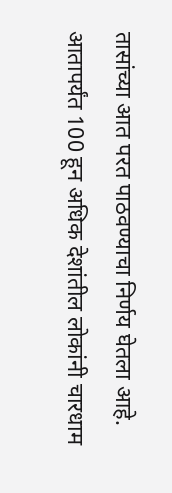तासांच्या आत परत पाठवण्याचा निर्णय घेतला आहे. आतापर्यंत 100 हून अधिक देशांतील लोकांनी चारधाम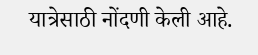यात्रेसाठी नोंदणी केली आहे.